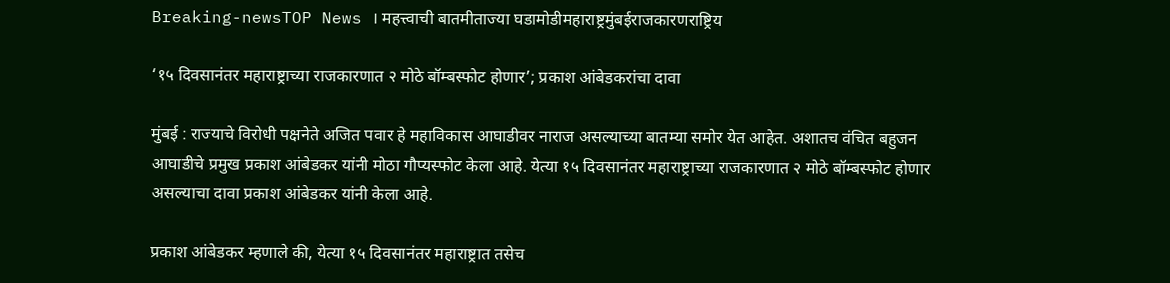Breaking-newsTOP News । महत्त्वाची बातमीताज्या घडामोडीमहाराष्ट्रमुंबईराजकारणराष्ट्रिय

‘१५ दिवसानंतर महाराष्ट्राच्या राजकारणात २ मोठे बॉम्बस्फोट होणार’; प्रकाश आंबेडकरांचा दावा

मुंबई : राज्याचे विरोधी पक्षनेते अजित पवार हे महाविकास आघाडीवर नाराज असल्याच्या बातम्या समोर येत आहेत. अशातच वंचित बहुजन आघाडीचे प्रमुख प्रकाश आंबेडकर यांनी मोठा गौप्यस्फोट केला आहे. येत्या १५ दिवसानंतर महाराष्ट्राच्या राजकारणात २ मोठे बॉम्बस्फोट होणार असल्याचा दावा प्रकाश आंबेडकर यांनी केला आहे.

प्रकाश आंबेडकर म्हणाले की, येत्या १५ दिवसानंतर महाराष्ट्रात तसेच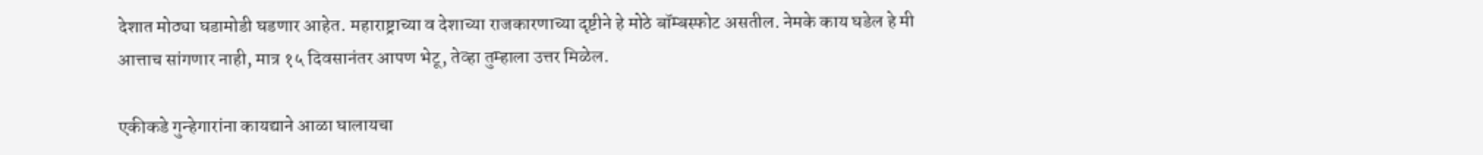देशात मोठ्या घडामोडी घडणार आहेत. महाराष्ट्राच्या व देशाच्या राजकारणाच्या दृष्टीने हे मोठे बॉम्बस्फोट असतील. नेमके काय घडेल हे मी आत्ताच सांगणार नाही, मात्र १५ दिवसानंतर आपण भेटू, तेव्हा तुम्हाला उत्तर मिळेल.

एकीकडे गुन्हेगारांना कायद्याने आळा घालायचा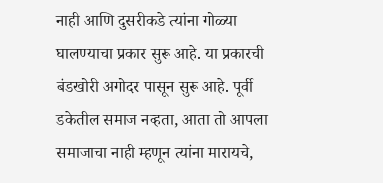नाही आणि दुसरीकडे त्यांना गोळ्या घालण्याचा प्रकार सुरू आहे. या प्रकारची बंडखोरी अगोदर पासून सुरू आहे. पूर्वी डकेतील समाज नव्हता, आता तो आपला समाजाचा नाही म्हणून त्यांना मारायचे,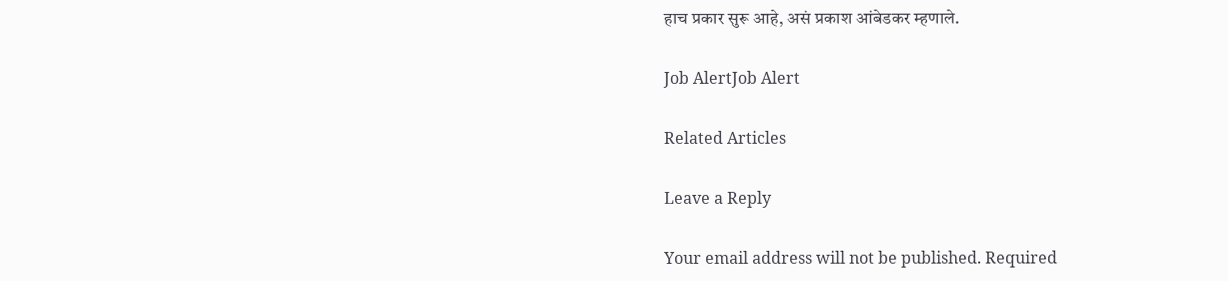हाच प्रकार सुरू आहे, असं प्रकाश आंबेडकर म्हणाले.

Job AlertJob Alert

Related Articles

Leave a Reply

Your email address will not be published. Required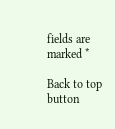fields are marked *

Back to top button